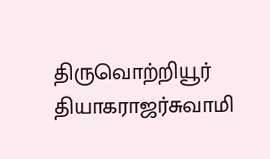திருவொற்றியூர் தியாகராஜர்சுவாமி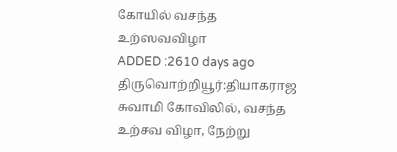கோயில் வசந்த உற்ஸவவிழா
ADDED :2610 days ago
திருவொற்றியூர்:தியாகராஜ சுவாமி கோவிலில், வசந்த உற்சவ விழா, நேற்று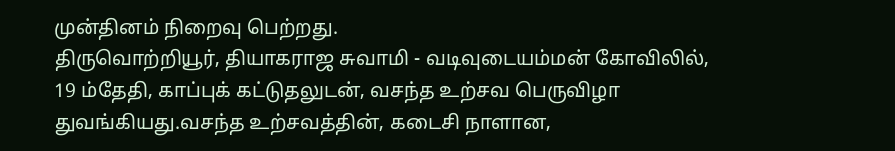முன்தினம் நிறைவு பெற்றது.
திருவொற்றியூர், தியாகராஜ சுவாமி - வடிவுடையம்மன் கோவிலில், 19 ம்தேதி, காப்புக் கட்டுதலுடன், வசந்த உற்சவ பெருவிழா துவங்கியது.வசந்த உற்சவத்தின், கடைசி நாளான,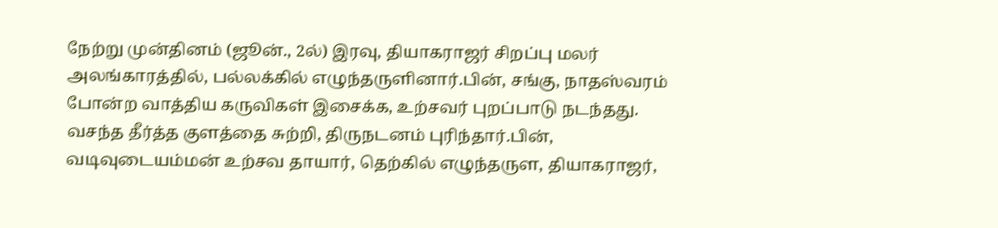நேற்று முன்தினம் (ஜூன்., 2ல்) இரவு, தியாகராஜர் சிறப்பு மலர் அலங்காரத்தில், பல்லக்கில் எழுந்தருளினார்.பின், சங்கு, நாதஸ்வரம் போன்ற வாத்திய கருவிகள் இசைக்க, உற்சவர் புறப்பாடு நடந்தது. வசந்த தீர்த்த குளத்தை சுற்றி, திருநடனம் புரிந்தார்.பின், வடிவுடையம்மன் உற்சவ தாயார், தெற்கில் எழுந்தருள, தியாகராஜர்,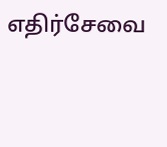எதிர்சேவை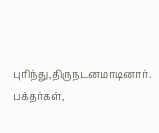புரிந்து,திருநடனமாடினார்.
பக்தர்கள்,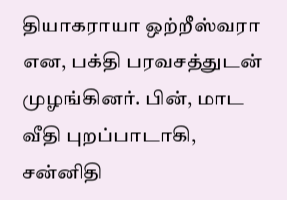தியாகராயா ஒற்றீஸ்வரா என, பக்தி பரவசத்துடன் முழங்கினர். பின், மாட வீதி புறப்பாடாகி, சன்னிதி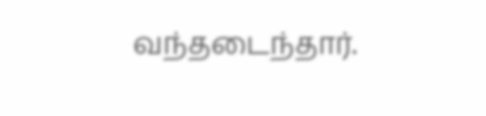வந்தடைந்தார்.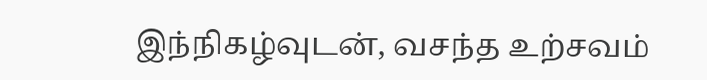இந்நிகழ்வுடன், வசந்த உற்சவம்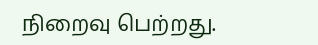நிறைவு பெற்றது.